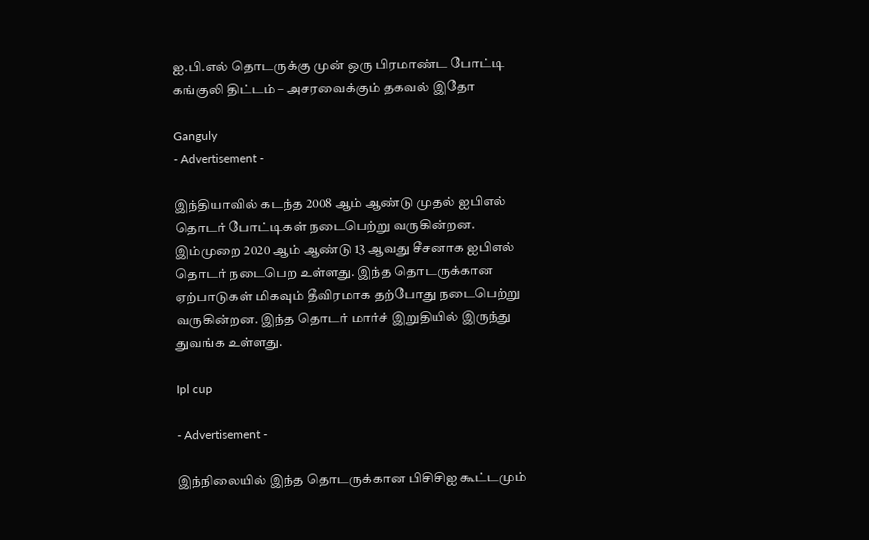ஐ.பி.எல் தொடருக்கு முன் ஒரு பிரமாண்ட போட்டி கங்குலி திட்டம் – அசரவைக்கும் தகவல் இதோ

Ganguly
- Advertisement -

இந்தியாவில் கடந்த 2008 ஆம் ஆண்டு முதல் ஐபிஎல் தொடர் போட்டிகள் நடைபெற்று வருகின்றன. இம்முறை 2020 ஆம் ஆண்டு 13 ஆவது சீசனாக ஐபிஎல் தொடர் நடைபெற உள்ளது. இந்த தொடருக்கான ஏற்பாடுகள் மிகவும் தீவிரமாக தற்போது நடைபெற்று வருகின்றன. இந்த தொடர் மார்ச் இறுதியில் இருந்து துவங்க உள்ளது.

Ipl cup

- Advertisement -

இந்நிலையில் இந்த தொடருக்கான பிசிசிஐ கூட்டமும்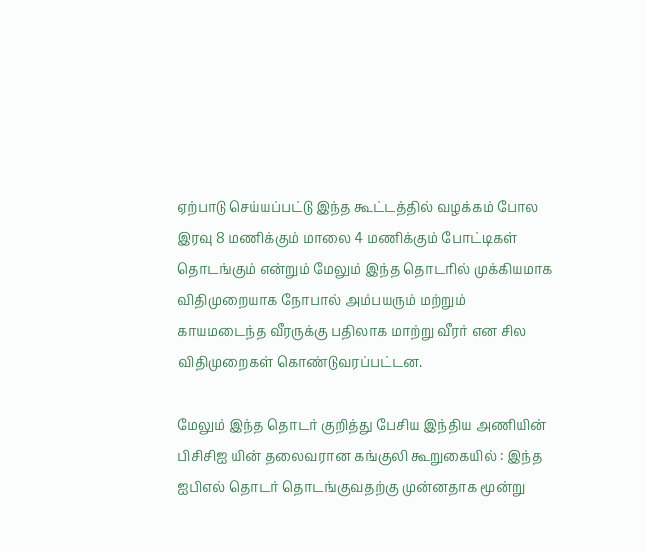ஏற்பாடு செய்யப்பட்டு இந்த கூட்டத்தில் வழக்கம் போல இரவு 8 மணிக்கும் மாலை 4 மணிக்கும் போட்டிகள் தொடங்கும் என்றும் மேலும் இந்த தொடரில் முக்கியமாக விதிமுறையாக நோபால் அம்பயரும் மற்றும் காயமடைந்த வீரருக்கு பதிலாக மாற்று வீரர் என சில விதிமுறைகள் கொண்டுவரப்பட்டன.

மேலும் இந்த தொடர் குறித்து பேசிய இந்திய அணியின் பிசிசிஐ யின் தலைவரான கங்குலி கூறுகையில் : இந்த ஐபிஎல் தொடர் தொடங்குவதற்கு முன்னதாக மூன்று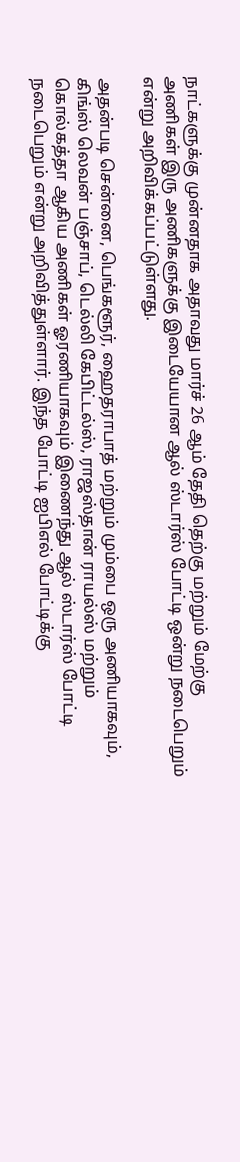நாட்களுக்கு முன்னதாக அதாவது மார்ச் 26 ஆம் தேதி தெற்கு மற்றும் மேற்கு அணிகள் இரு அணிகளுக்கு இடையேயான ஆல் ஸ்டார்ஸ் போட்டி ஒன்று நடைபெறும் என்று அறிவிக்கப்பட்டுள்ளது.

அதன்படி சென்னை, பெங்களூர், ஹைதராபாத் மற்றும் மும்பை ஒரு அணியாகவும், கிங்ஸ் லெவன் பஞ்சாப், டெல்லி கேபிட்டல்ஸ், ராஜஸ்தான் ராயல்ஸ் மற்றும் கொல்கத்தா ஆகிய அணிகள் ஓரணியாகவும் இணைந்து ஆல் ஸ்டார்ஸ் போட்டி நடைபெறும் என்று அறிவித்துள்ளார். இந்த போட்டி ஐபிஎல் போட்டிக்கு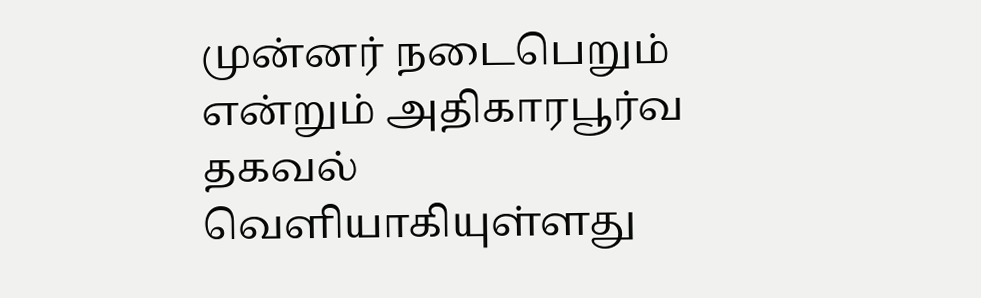முன்னர் நடைபெறும் என்றும் அதிகாரபூர்வ தகவல் வெளியாகியுள்ளது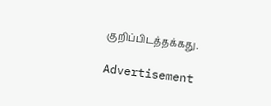குறிப்பிடத்தக்கது.

Advertisement